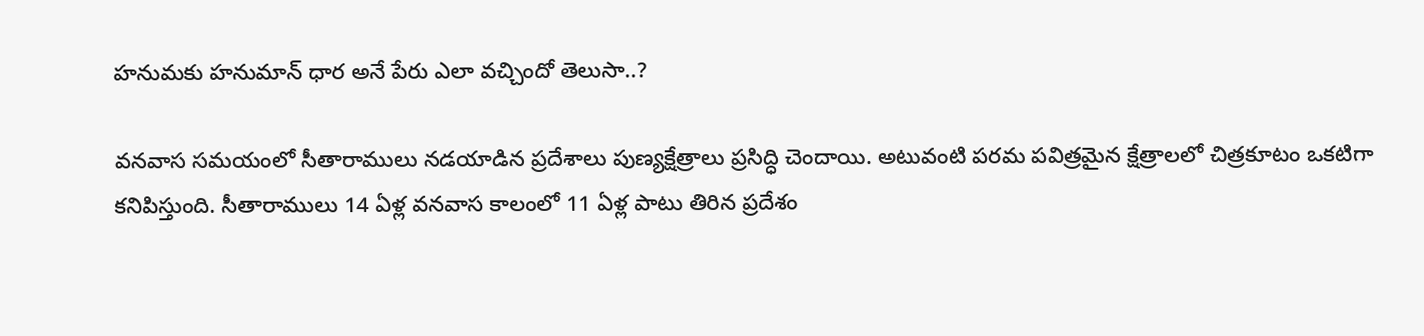హనుమకు హనుమాన్ ధార అనే పేరు ఎలా వచ్చిందో తెలుసా..?

వనవాస సమయంలో సీతారాములు నడయాడిన ప్రదేశాలు పుణ్యక్షేత్రాలు ప్రసిద్ధి చెందాయి. అటువంటి పరమ పవిత్రమైన క్షేత్రాలలో చిత్రకూటం ఒకటిగా కనిపిస్తుంది. సీతారాములు 14 ఏళ్ల వనవాస కాలంలో 11 ఏళ్ల పాటు తిరిన ప్రదేశం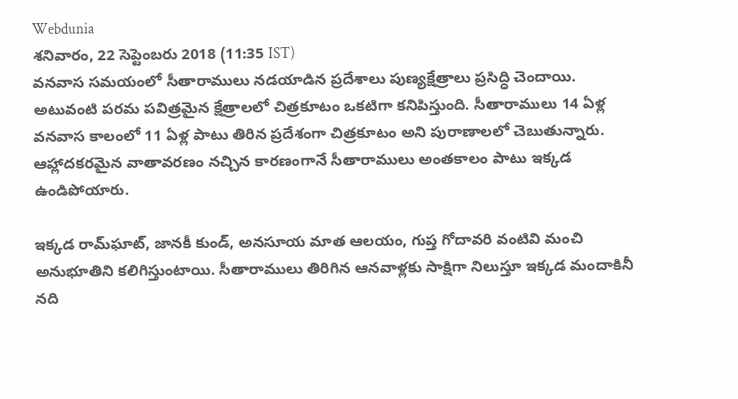Webdunia
శనివారం, 22 సెప్టెంబరు 2018 (11:35 IST)
వనవాస సమయంలో సీతారాములు నడయాడిన ప్రదేశాలు పుణ్యక్షేత్రాలు ప్రసిద్ధి చెందాయి. అటువంటి పరమ పవిత్రమైన క్షేత్రాలలో చిత్రకూటం ఒకటిగా కనిపిస్తుంది. సీతారాములు 14 ఏళ్ల వనవాస కాలంలో 11 ఏళ్ల పాటు తిరిన ప్రదేశంగా చిత్రకూటం అని పురాణాలలో చెబుతున్నారు. ఆహ్లాదకరమైన వాతావరణం నచ్చిన కారణంగానే సీతారాములు అంతకాలం పాటు ఇక్కడ ఉండిపోయారు.

ఇక్కడ రామ్‌ఘాట్, జానకీ కుండ్, అనసూయ మాత ఆలయం, గుప్త గోదావరి వంటివి మంచి అనుభూతిని కలిగిస్తుంటాయి. సీతారాములు తిరిగిన ఆనవాళ్లకు సాక్షిగా నిలుస్తూ ఇక్కడ మందాకినీ నది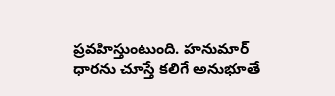ప్రవహిస్తుంటుంది. హనుమార్ ధారను చూస్తే కలిగే అనుభూతే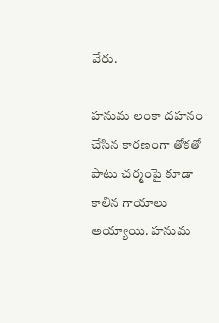వేరు.

హనుమ లంకా దహనం చేసిన కారణంగా తోకతో పాటు చర్మంపై కూడా కాలిన గాయాలు అయ్యాయి. హనుమ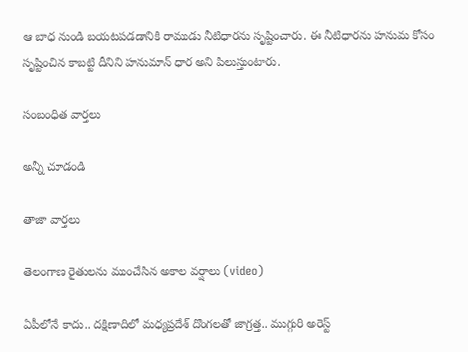ఆ బాధ నుండి బయటపడడానికి రాముడు నీటిధారను సృష్టించారు. ఈ నీటిధారను హనుమ కోసం సృష్టించిన కాబట్టి దీనిని హనుమాన్ ధార అని పిలుస్తుంటారు.

సంబంధిత వార్తలు

అన్నీ చూడండి

తాజా వార్తలు

తెలంగాణ రైతులను ముంచేసిన అకాల వర్షాలు (video)

ఏపీలోనే కాదు.. దక్షిణాదిలో మధ్యప్రదేశ్‌ దొంగలతో జాగ్రత్త.. ముగ్గురి అరెస్ట్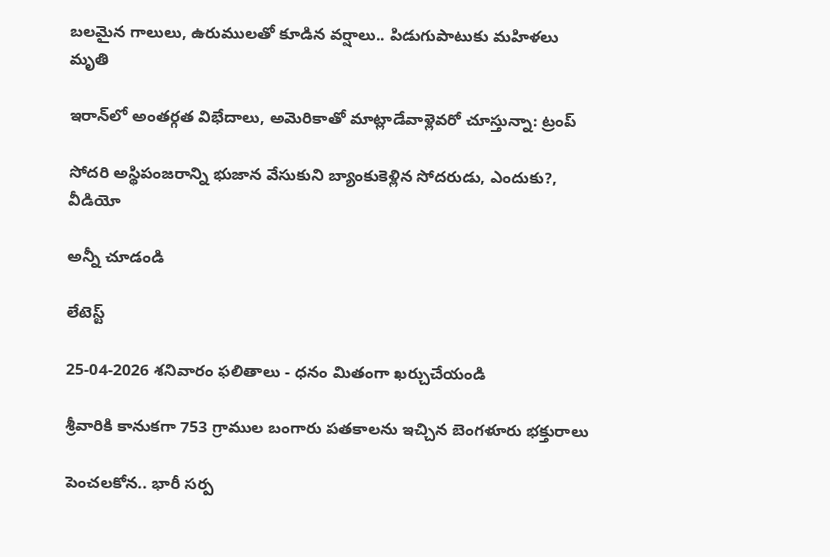బలమైన గాలులు, ఉరుములతో కూడిన వర్షాలు.. పిడుగుపాటుకు మహిళలు మృతి

ఇరాన్‌లో అంతర్గత విభేదాలు, అమెరికాతో మాట్లాడేవాళ్లెవరో చూస్తున్నా: ట్రంప్

సోదరి అస్థిపంజరాన్ని భుజాన వేసుకుని బ్యాంకుకెళ్లిన సోదరుడు, ఎందుకు?, వీడియో

అన్నీ చూడండి

లేటెస్ట్

25-04-2026 శనివారం ఫలితాలు - ధనం మితంగా ఖర్చుచేయండి

శ్రీవారికి కానుకగా 753 గ్రాముల బంగారు పతకాలను ఇచ్చిన బెంగళూరు భక్తురాలు

పెంచలకోన.. భారీ సర్ప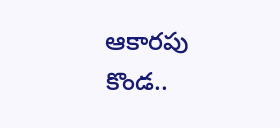ఆకారపు కొండ..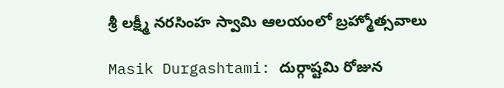శ్రీ లక్ష్మీ నరసింహ స్వామి ఆలయంలో బ్రహ్మోత్సవాలు

Masik Durgashtami: దుర్గాష్టమి రోజున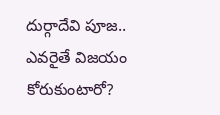దుర్గాదేవి పూజ.. ఎవరైతే విజయం కోరుకుంటారో?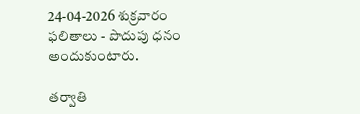24-04-2026 శుక్రవారం ఫలితాలు - పొదుపు ధనం అందుకుంటారు.

తర్వాతి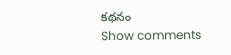కథనం
Show comments